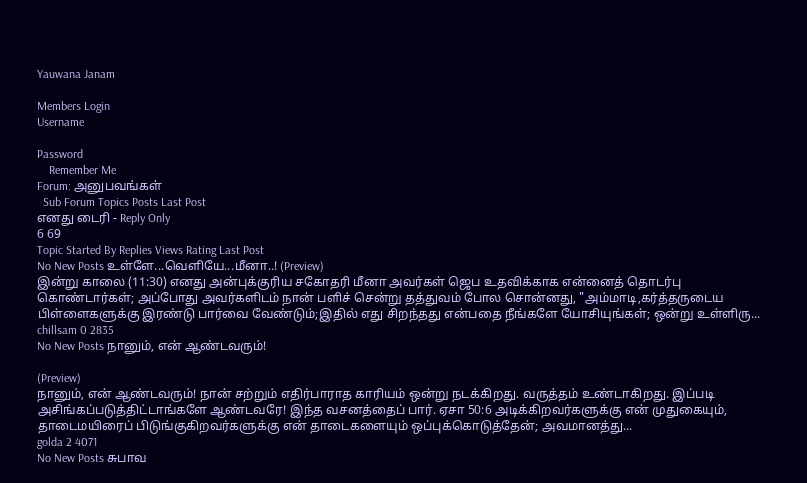Yauwana Janam

Members Login
Username

Password
    Remember Me
Forum: அனுபவங்கள்
  Sub Forum Topics Posts Last Post
எனது டைரி - Reply Only
6 69
Topic Started By Replies Views Rating Last Post
No New Posts உள்ளே...வெளியே...மீனா..! (Preview)
இன்று காலை (11:30) எனது அன்புக்குரிய சகோதரி மீனா அவர்கள் ஜெப உதவிக்காக என்னைத் தொடர்பு கொண்டார்கள்; அப்போது அவர்களிடம் நான் பளிச் சென்று தத்துவம் போல சொன்னது, "அம்மாடி,கர்த்தருடைய பிள்ளைகளுக்கு இரண்டு பார்வை வேண்டும்;இதில் எது சிறந்தது என்பதை நீங்களே யோசியுங்கள்; ஒன்று உள்ளிரு...
chillsam 0 2835
No New Posts நானும், என் ஆண்டவரும்!

(Preview)
நானும், என் ஆண்டவரும்! நான் சற்றும் எதிர்பாராத காரியம் ஒன்று நடக்கிறது. வருத்தம் உண்டாகிறது. இப்படி அசிங்கப்படுத்திட்டாங்களே ஆண்டவரே! இந்த வசனத்தைப் பார். ஏசா 50:6 அடிக்கிறவர்களுக்கு என் முதுகையும், தாடைமயிரைப் பிடுங்குகிறவர்களுக்கு என் தாடைகளையும் ஒப்புக்கொடுத்தேன்; அவமானத்து...
golda 2 4071
No New Posts சுபாவ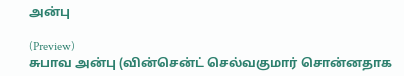அன்பு

(Preview)
சுபாவ அன்பு (வின்சென்ட் செல்வகுமார் சொன்னதாக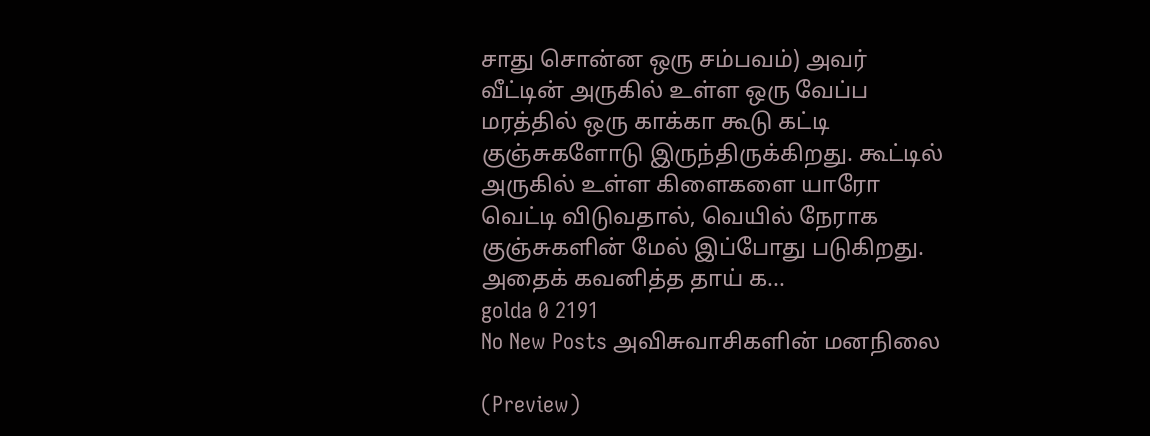சாது சொன்ன ஒரு சம்பவம்) அவர் வீட்டின் அருகில் உள்ள ஒரு வேப்ப மரத்தில் ஒரு காக்கா கூடு கட்டி குஞ்சுகளோடு இருந்திருக்கிறது. கூட்டில் அருகில் உள்ள கிளைகளை யாரோ வெட்டி விடுவதால், வெயில் நேராக குஞ்சுகளின் மேல் இப்போது படுகிறது. அதைக் கவனித்த தாய் க...
golda 0 2191
No New Posts அவிசுவாசிகளின் மனநிலை

(Preview)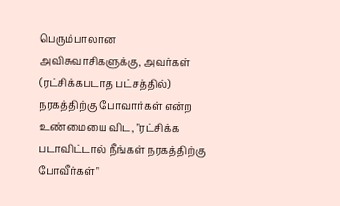பெரும்பாலான அவிசுவாசிகளுக்கு, அவர்கள் (ரட்சிக்கபடாத பட்சத்தில்) நரகத்திற்கு போவார்கள் என்ற உண்மையை விட, "ரட்சிக்க படாவிட்டால் நீங்கள் நரகத்திற்கு போவீர்கள்"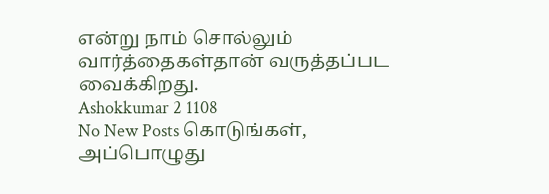என்று நாம் சொல்லும் வார்த்தைகள்தான் வருத்தப்பட வைக்கிறது.
Ashokkumar 2 1108
No New Posts கொடுங்கள், அப்பொழுது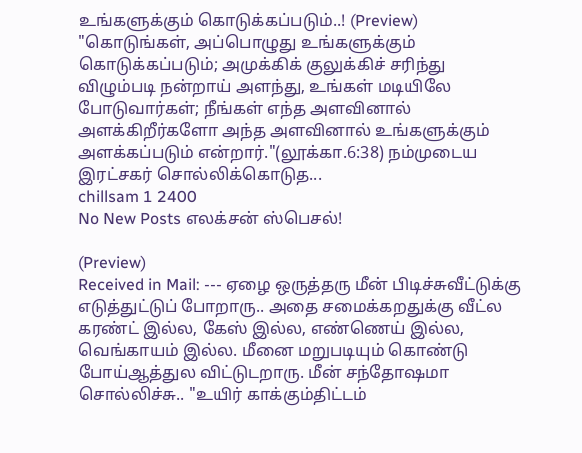உங்களுக்கும் கொடுக்கப்படும்..! (Preview)
"கொடுங்கள், அப்பொழுது உங்களுக்கும் கொடுக்கப்படும்; அமுக்கிக் குலுக்கிச் சரிந்து விழும்படி நன்றாய் அளந்து, உங்கள் மடியிலே போடுவார்கள்; நீங்கள் எந்த அளவினால் அளக்கிறீர்களோ அந்த அளவினால் உங்களுக்கும் அளக்கப்படும் என்றார்."(லூக்கா.6:38) நம்முடைய இரட்சகர் சொல்லிக்கொடுத...
chillsam 1 2400
No New Posts எலக்சன் ஸ்பெசல்!

(Preview)
Received in Mail: --- ஏழை ஒருத்தரு மீன் பிடிச்சுவீட்டுக்கு எடுத்துட்டுப் போறாரு.. அதை சமைக்கறதுக்கு வீட்ல கரண்ட் இல்ல, கேஸ் இல்ல, எண்ணெய் இல்ல, வெங்காயம் இல்ல. மீனை மறுபடியும் கொண்டு போய்ஆத்துல விட்டுடறாரு. மீன் சந்தோஷமா சொல்லிச்சு.. "உயிர் காக்கும்திட்டம்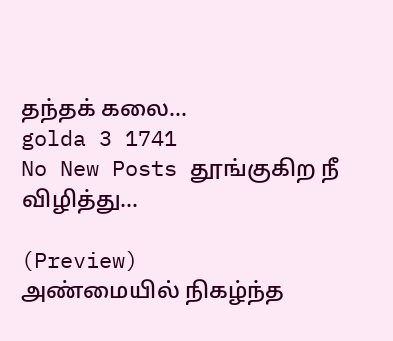தந்தக் கலை...
golda 3 1741
No New Posts தூங்குகிற நீ விழித்து...

(Preview)
அண்மையில் நிகழ்ந்த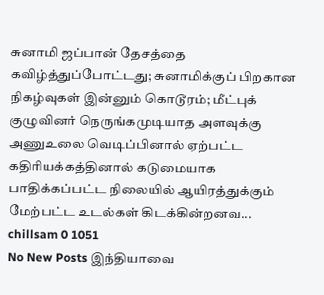சுனாமி ஜப்பான் தேசத்தை கவிழ்த்துப்போட்டது; சுனாமிக்குப் பிறகான நிகழ்வுகள் இன்னும் கொடூரம்; மீட்புக் குழுவினர் நெருங்கமுடியாத அளவுக்கு அணுஉலை வெடிப்பினால் ஏற்பட்ட கதிரியக்கத்தினால் கடுமையாக பாதிக்கப்பட்ட நிலையில் ஆயிரத்துக்கும் மேற்பட்ட உடல்கள் கிடக்கின்றனவ...
chillsam 0 1051
No New Posts இந்தியாவை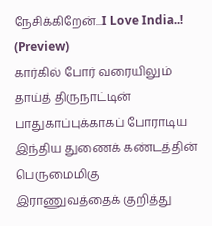நேசிக்கிறேன்...I Love India..! (Preview)
கார்கில் போர் வரையிலும் தாய்த் திருநாட்டின் பாதுகாப்புக்காகப் போராடிய இந்திய துணைக் கண்டத்தின் பெருமைமிகு இராணுவத்தைக் குறித்து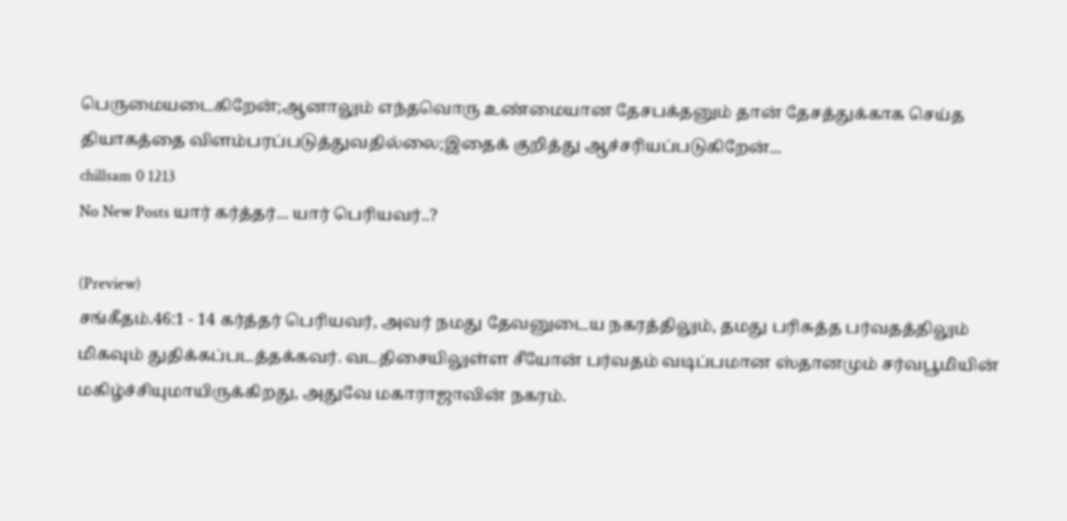பெருமையடைகிறேன்;ஆனாலும் எந்தவொரு உண்மையான தேசபக்தனும் தான் தேசத்துக்காக செய்த தியாகத்தை விளம்பரப்படுத்துவதில்லை;இதைக் குறித்து ஆச்சரியப்படுகிறேன்...
chillsam 0 1213
No New Posts யார் கர்த்தர்... யார் பெரியவர்..?

(Preview)
சங்கீதம்.46:1 - 14 கர்த்தர் பெரியவர், அவர் நமது தேவனுடைய நகரத்திலும், தமது பரிசுத்த பர்வதத்திலும் மிகவும் துதிக்கப்படத்தக்கவர். வடதிசையிலுள்ள சீயோன் பர்வதம் வடிப்பமான ஸ்தானமும் சர்வபூமியின் மகிழ்ச்சியுமாயிருக்கிறது, அதுவே மகாராஜாவின் நகரம்.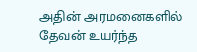அதின் அரமனைகளில் தேவன் உயர்ந்த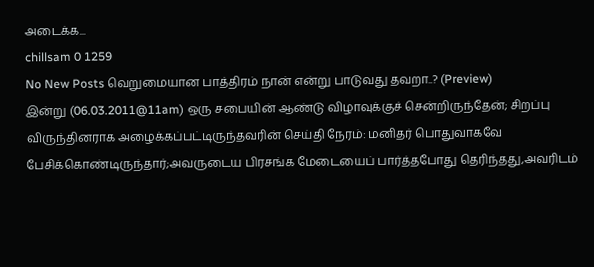அடைக்க...
chillsam 0 1259
No New Posts வெறுமையான பாத்திரம் நான் என்று பாடுவது தவறா..? (Preview)
இன்று (06.03.2011@11am) ஒரு சபையின் ஆண்டு விழாவுக்குச் சென்றிருந்தேன்; சிறப்பு விருந்தினராக அழைக்கப்பட்டிருந்தவரின் செய்தி நேரம்: மனிதர் பொதுவாகவே பேசிக்கொண்டிருந்தார்;அவருடைய பிரசங்க மேடையைப் பார்த்தபோது தெரிந்தது,அவரிடம்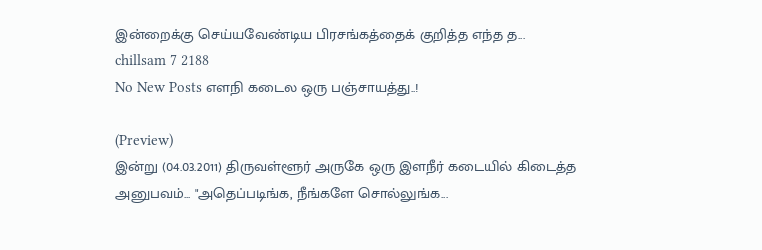இன்றைக்கு செய்யவேண்டிய பிரசங்கத்தைக் குறித்த எந்த த...
chillsam 7 2188
No New Posts எளநி கடைல ஒரு பஞ்சாயத்து..!

(Preview)
இன்று (04.03.2011) திருவள்ளூர் அருகே ஒரு இளநீர் கடையில் கிடைத்த அனுபவம்... "அதெப்படிங்க, நீங்களே சொல்லுங்க‌...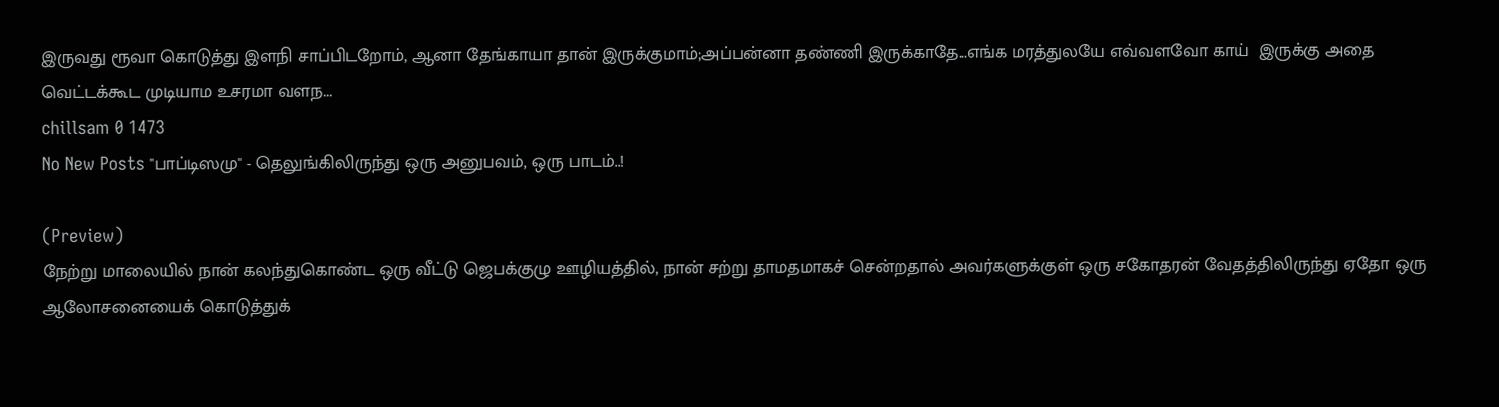இருவது ரூவா கொடுத்து இளநி சாப்பிடறோம், ஆனா தேங்காயா தான் இருக்குமாம்;அப்பன்னா தண்ணி இருக்காதே...எங்க மரத்துலயே எவ்வளவோ காய்  இருக்கு அதை வெட்டக்கூட முடியாம உசரமா வளந...
chillsam 0 1473
No New Posts "பாப்டிஸமு" - தெலுங்கிலிருந்து ஒரு அனுபவம், ஒரு பாடம்..!

(Preview)
நேற்று மாலையில் நான் கலந்துகொண்ட ஒரு வீட்டு ஜெபக்குழு ஊழியத்தில், நான் சற்று தாமதமாகச் சென்றதால் அவர்களுக்குள் ஒரு சகோதரன் வேதத்திலிருந்து ஏதோ ஒரு ஆலோசனையைக் கொடுத்துக்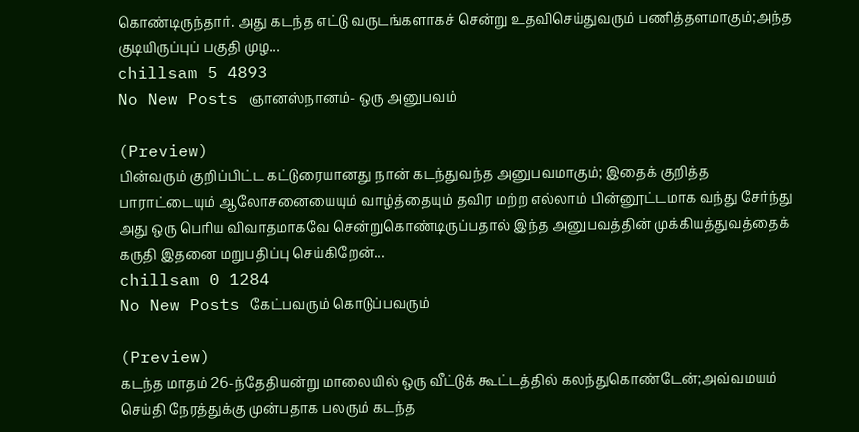கொண்டிருந்தார். அது கடந்த எட்டு வருடங்களாகச் சென்று உதவிசெய்துவரும் பணித்தளமாகும்;அந்த குடியிருப்புப் பகுதி முழ...
chillsam 5 4893
No New Posts ஞானஸ்நானம்- ஒரு அனுபவம்

(Preview)
பின்வரும் குறிப்பிட்ட கட்டுரையானது நான் கடந்துவந்த அனுபவமாகும்; இதைக் குறித்த பாராட்டையும் ஆலோசனையையும் வாழ்த்தையும் தவிர மற்ற எல்லாம் பின்னூட்டமாக வந்து சேர்ந்து அது ஒரு பெரிய விவாதமாகவே சென்றுகொண்டிருப்பதால் இந்த அனுபவத்தின் முக்கியத்துவத்தைக் கருதி இதனை மறுபதிப்பு செய்கிறேன்...
chillsam 0 1284
No New Posts கேட்பவரும் கொடுப்பவரும்

(Preview)
கடந்த மாதம் 26-ந்தேதியன்று மாலையில் ஒரு வீட்டுக் கூட்டத்தில் கலந்துகொண்டேன்;அவ்வமயம் செய்தி நேரத்துக்கு முன்பதாக பலரும் கடந்த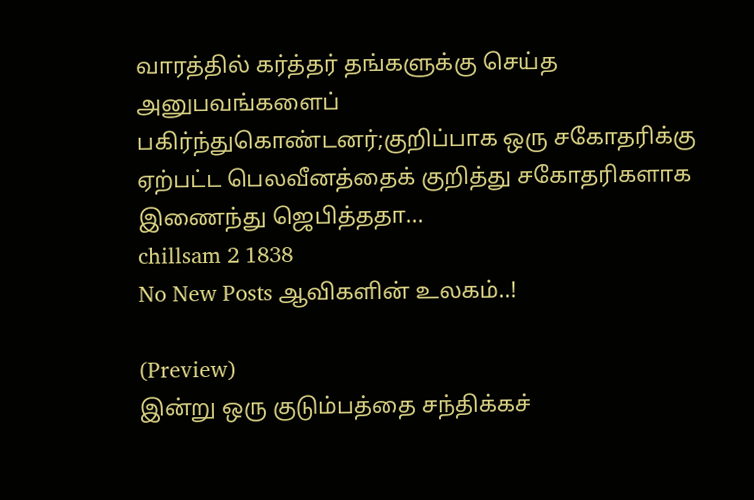வாரத்தில் கர்த்தர் தங்களுக்கு செய்த அனுபவங்களைப் பகிர்ந்துகொண்டனர்;குறிப்பாக ஒரு சகோதரிக்கு ஏற்பட்ட பெலவீனத்தைக் குறித்து சகோதரிகளாக இணைந்து ஜெபித்ததா...
chillsam 2 1838
No New Posts ஆவிகளின் உலகம்..!

(Preview)
இன்று ஒரு குடும்பத்தை சந்திக்கச்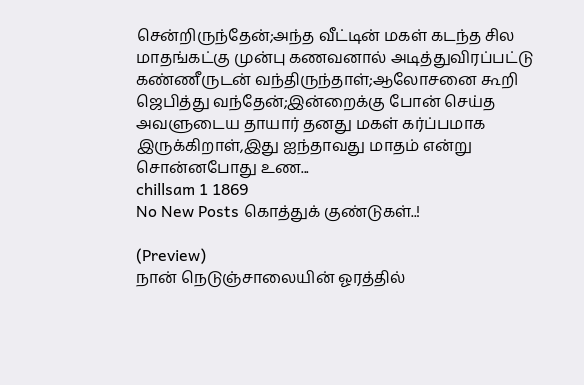சென்றிருந்தேன்;அந்த வீட்டின் மகள் கடந்த சில மாதங்கட்கு முன்பு கணவனால் அடித்துவிரப்பட்டு கண்ணீருடன் வந்திருந்தாள்;ஆலோசனை கூறி ஜெபித்து வந்தேன்;இன்றைக்கு போன் செய்த அவளுடைய தாயார் தனது மகள் கர்ப்பமாக இருக்கிறாள்,இது ஐந்தாவது மாதம் என்று சொன்னபோது உண...
chillsam 1 1869
No New Posts கொத்துக் குண்டுகள்..!

(Preview)
நான் நெடுஞ்சாலையின் ஓரத்தில்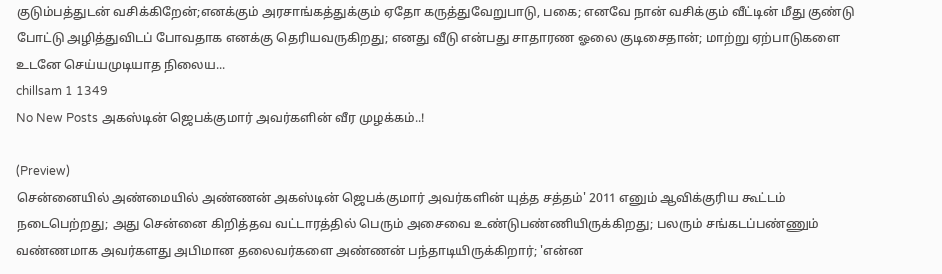குடும்பத்துடன் வசிக்கிறேன்;எனக்கும் அரசாங்கத்துக்கும் ஏதோ கருத்துவேறுபாடு, பகை; எனவே நான் வசிக்கும் வீட்டின் மீது குண்டு போட்டு அழித்துவிடப் போவதாக எனக்கு தெரியவருகிறது; எனது வீடு என்பது சாதாரண ஓலை குடிசைதான்; மாற்று ஏற்பாடுகளை உடனே செய்யமுடியாத நிலைய...
chillsam 1 1349
No New Posts அகஸ்டின் ஜெபக்குமார் அவர்களின் வீர முழக்கம்..!

(Preview)
சென்னையில் அண்மையில் அண்ணன் அகஸ்டின் ஜெபக்குமார் அவர்களின் யுத்த சத்தம்' 2011 எனும் ஆவிக்குரிய கூட்டம் நடைபெற்றது; அது சென்னை கிறித்தவ வட்டாரத்தில் பெரும் அசைவை உண்டுபண்ணியிருக்கிறது; பலரும் சங்கடப்பண்ணும் வண்ணமாக அவர்களது அபிமான தலைவர்களை அண்ணன் பந்தாடியிருக்கிறார்; 'என்ன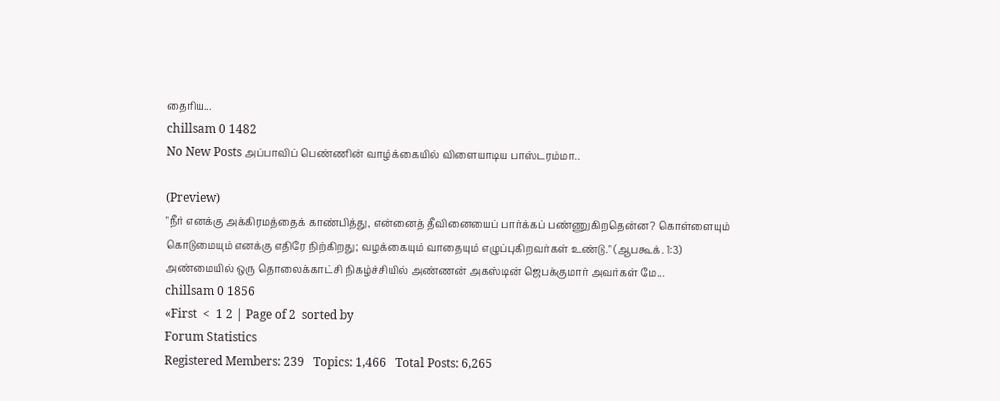தைரிய...
chillsam 0 1482
No New Posts அப்பாவிப் பெண்ணின் வாழ்க்கையில் விளையாடிய பாஸ்டரம்மா..

(Preview)
"நீர் எனக்கு அக்கிரமத்தைக் காண்பித்து, என்னைத் தீவினையைப் பார்க்கப் பண்ணுகிறதென்ன? கொள்ளையும் கொடுமையும் எனக்கு எதிரே நிற்கிறது; வழக்கையும் வாதையும் எழுப்புகிறவர்கள் உண்டு." (ஆபகூக். 1:3) அண்மையில் ஒரு தொலைக்காட்சி நிகழ்ச்சியில் அண்ணன் அகஸ்டின் ஜெபக்குமார் அவர்கள் மே...
chillsam 0 1856
«First  <  1 2 | Page of 2  sorted by
Forum Statistics
Registered Members: 239   Topics: 1,466   Total Posts: 6,265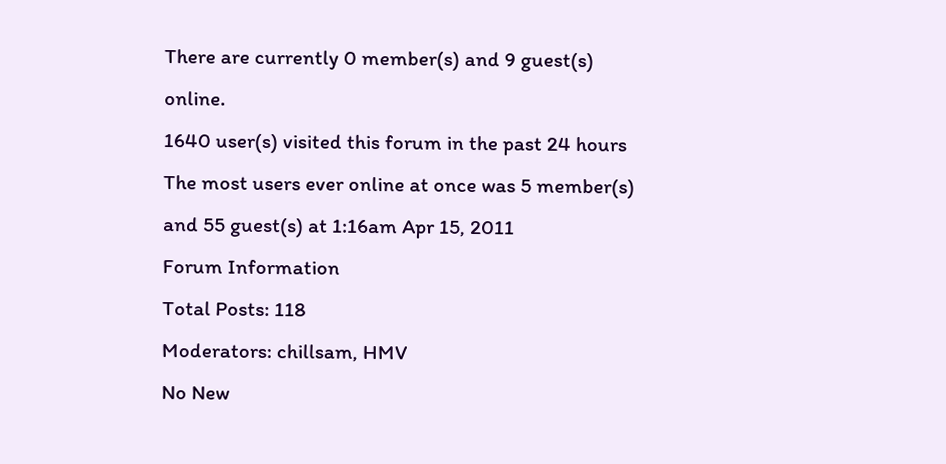There are currently 0 member(s) and 9 guest(s) online.
1640 user(s) visited this forum in the past 24 hours
The most users ever online at once was 5 member(s) and 55 guest(s) at 1:16am Apr 15, 2011
Forum Information
Total Posts: 118
Moderators: chillsam, HMV
No New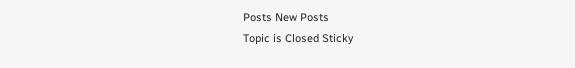Posts New Posts
Topic is Closed Sticky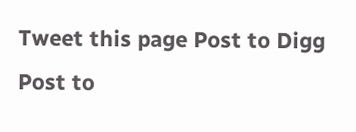Tweet this page Post to Digg Post to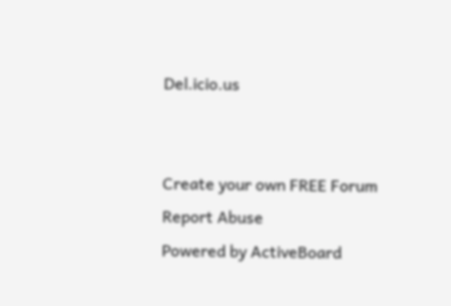Del.icio.us


Create your own FREE Forum
Report Abuse
Powered by ActiveBoard